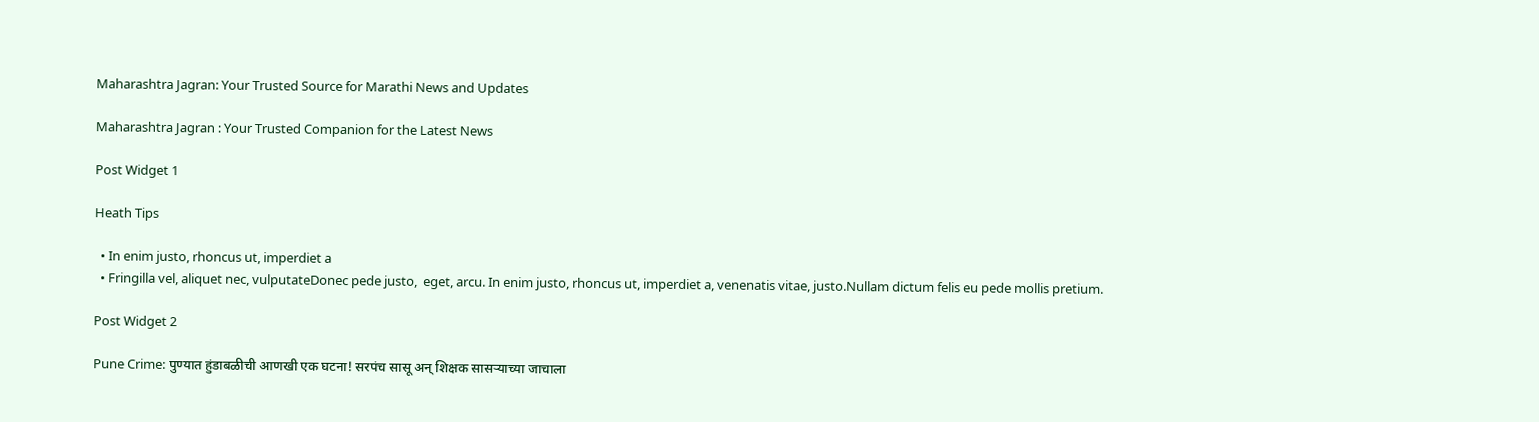Maharashtra Jagran: Your Trusted Source for Marathi News and Updates

Maharashtra Jagran : Your Trusted Companion for the Latest News

Post Widget 1

Heath Tips

  • In enim justo, rhoncus ut, imperdiet a
  • Fringilla vel, aliquet nec, vulputateDonec pede justo,  eget, arcu. In enim justo, rhoncus ut, imperdiet a, venenatis vitae, justo.Nullam dictum felis eu pede mollis pretium.

Post Widget 2

Pune Crime: पुण्यात हुंडाबळीची आणखी एक घटना! सरपंच सासू अन् शिक्षक सासऱ्याच्या जाचाला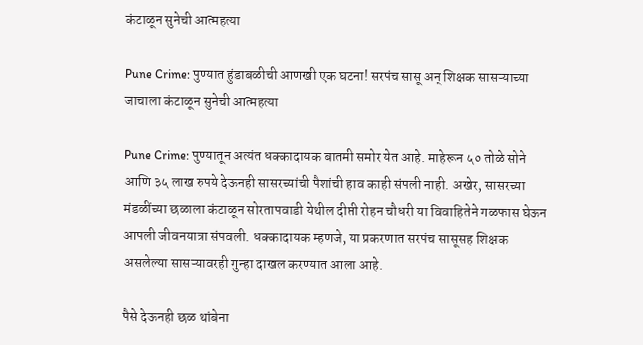कंटाळून सुनेची आत्महत्या

Pune Crime: पुण्यात हुंडाबळीची आणखी एक घटना! सरपंच सासू अन् शिक्षक सासऱ्याच्या जाचाला कंटाळून सुनेची आत्महत्या

Pune Crime: पुण्यातून अत्यंत धक्कादायक बातमी समोर येत आहे. माहेरून ५० तोळे सोने आणि ३५ लाख रुपये देऊनही सासरच्यांची पैशांची हाव काही संपली नाही. अखेर, सासरच्या मंडळींच्या छळाला कंटाळून सोरतापवाडी येथील दीप्ती रोहन चौधरी या विवाहितेने गळफास घेऊन आपली जीवनयात्रा संपवली. धक्कादायक म्हणजे, या प्रकरणात सरपंच सासूसह शिक्षक असलेल्या सासऱ्यावरही गुन्हा दाखल करण्यात आला आहे.

पैसे देऊनही छळ थांबेना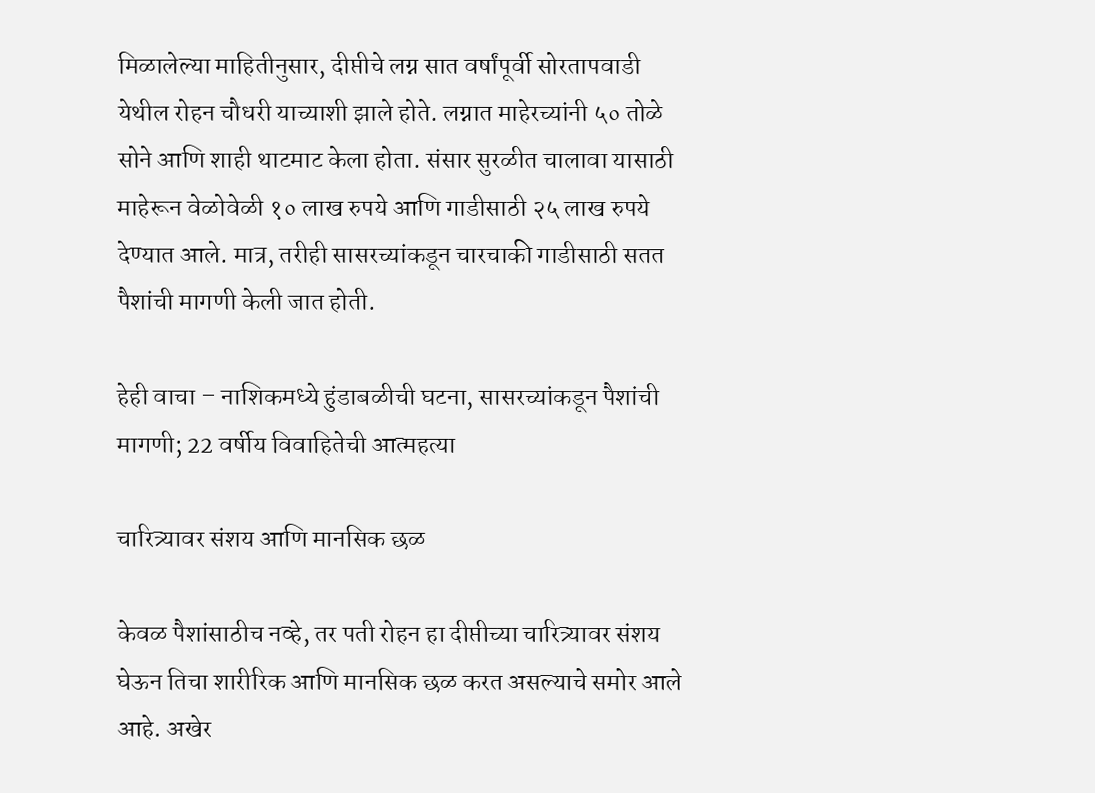मिळालेल्या माहितीनुसार, दीप्तीचे लग्न सात वर्षांपूर्वी सोरतापवाडी येथील रोहन चौधरी याच्याशी झाले होते. लग्नात माहेरच्यांनी ५० तोळे सोने आणि शाही थाटमाट केला होता. संसार सुरळीत चालावा यासाठी माहेरून वेळोवेळी १० लाख रुपये आणि गाडीसाठी २५ लाख रुपये देण्यात आले. मात्र, तरीही सासरच्यांकडून चारचाकी गाडीसाठी सतत पैशांची मागणी केली जात होती.

हेही वाचा – नाशिकमध्ये हुंडाबळीची घटना, सासरच्यांकडून पैशांची मागणी; 22 वर्षीय विवाहितेची आत्महत्या

चारित्र्यावर संशय आणि मानसिक छळ

केवळ पैशांसाठीच नव्हे, तर पती रोहन हा दीप्तीच्या चारित्र्यावर संशय घेऊन तिचा शारीरिक आणि मानसिक छळ करत असल्याचे समोर आले आहे. अखेर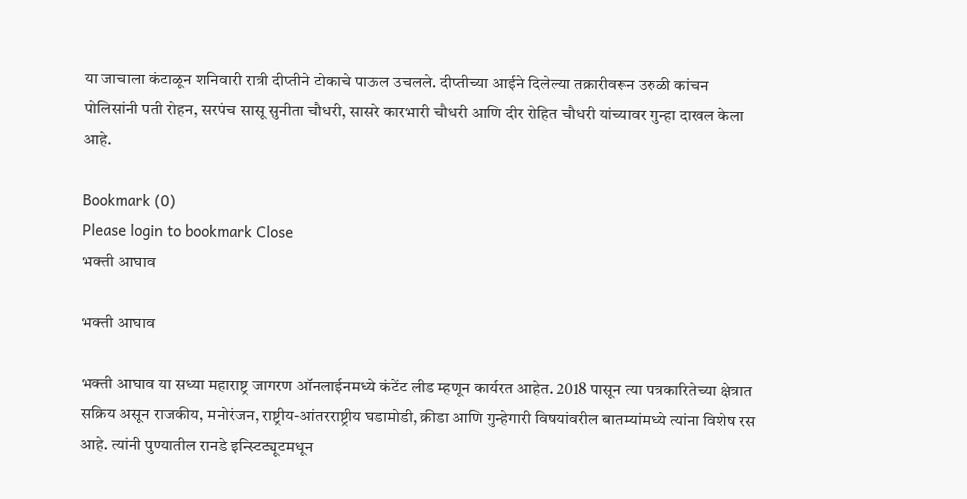या जाचाला कंटाळून शनिवारी रात्री दीप्तीने टोकाचे पाऊल उचलले. दीप्तीच्या आईने दिलेल्या तक्रारीवरून उरुळी कांचन पोलिसांनी पती रोहन, सरपंच सासू सुनीता चौधरी, सासरे कारभारी चौधरी आणि दीर रोहित चौधरी यांच्यावर गुन्हा दाखल केला आहे.

Bookmark (0)
Please login to bookmark Close
भक्ती आघाव

भक्ती आघाव

भक्ती आघाव या सध्या महाराष्ट्र जागरण ऑनलाईनमध्ये कंटेंट लीड म्हणून कार्यरत आहेत. 2018 पासून त्या पत्रकारितेच्या क्षेत्रात सक्रिय असून राजकीय, मनोरंजन, राष्ट्रीय-आंतरराष्ट्रीय घडामोडी, क्रीडा आणि गुन्हेगारी विषयांवरील बातम्यांमध्ये त्यांना विशेष रस आहे. त्यांनी पुण्यातील रानडे इन्स्टिट्यूटमधून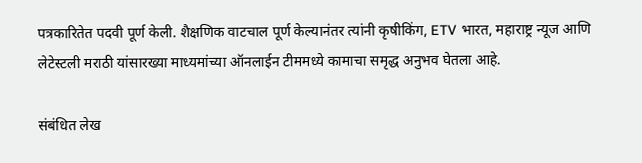पत्रकारितेत पदवी पूर्ण केली. शैक्षणिक वाटचाल पूर्ण केल्यानंतर त्यांनी कृषीकिंग, ETV भारत, महाराष्ट्र न्यूज आणि लेटेस्टली मराठी यांसारख्या माध्यमांच्या ऑनलाईन टीममध्ये कामाचा समृद्ध अनुभव घेतला आहे.

संबंधित लेख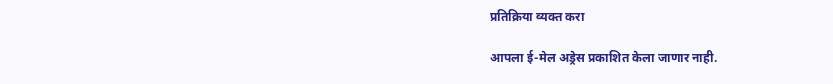प्रतिक्रिया व्यक्त करा

आपला ई-मेल अड्रेस प्रकाशित केला जाणार नाही.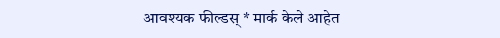आवश्यक फील्डस् * मार्क केले आहेत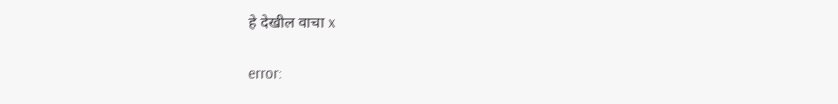हे देखील वाचा x

error: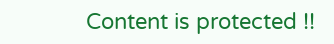Content is protected !!